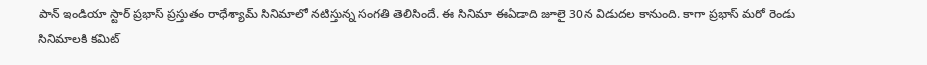పాన్ ఇండియా స్టార్ ప్రభాస్ ప్రస్తుతం రాధేశ్యామ్ సినిమాలో నటిస్తున్న సంగతి తెలిసిందే. ఈ సినిమా ఈఏడాది జూలై 30న విడుదల కానుంది. కాగా ప్రభాస్ మరో రెండు సినిమాలకి కమిట్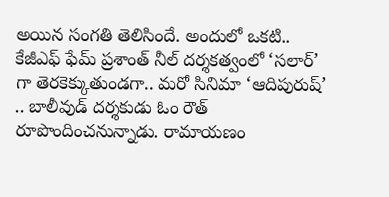అయిన సంగతి తెలిసిందే. అందులో ఒకటి.. కేజీఎఫ్ ఫేమ్ ప్రశాంత్ నీల్ దర్శకత్వంలో ‘సలార్’ గా తెరకెక్కుతుండగా.. మరో సినిమా ‘ఆదిపురుష్’ .. బాలీవుడ్ దర్శకుడు ఓం రౌత్ రూపొందించనున్నాడు. రామాయణం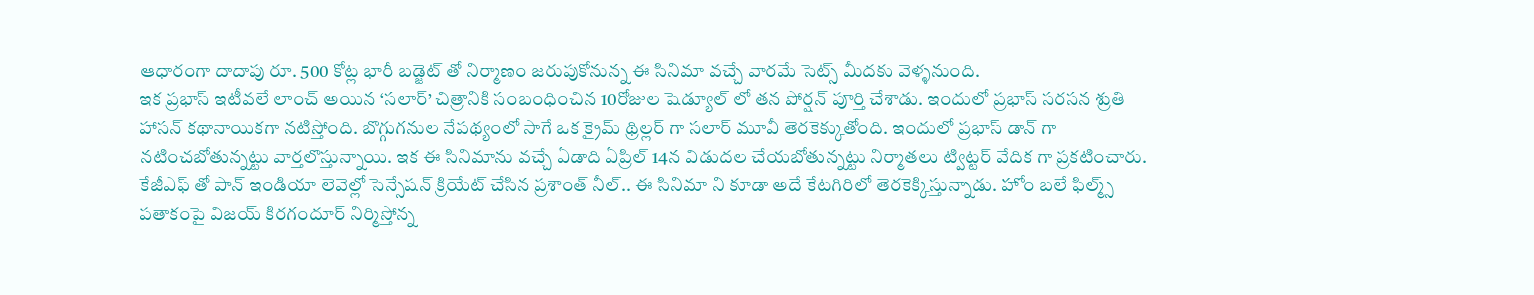ఆధారంగా దాదాపు రూ. 500 కోట్ల భారీ బడ్జెట్ తో నిర్మాణం జరుపుకోనున్న ఈ సినిమా వచ్చే వారమే సెట్స్ మీదకు వెళ్ళనుంది.
ఇక ప్రభాస్ ఇటీవలే లాంచ్ అయిన ‘సలార్’ చిత్రానికి సంబంధించిన 10రోజుల షెడ్యూల్ లో తన పోర్షన్ పూర్తి చేశాడు. ఇందులో ప్రభాస్ సరసన శ్రుతి హాసన్ కథానాయికగా నటిస్తోంది. బొగ్గుగనుల నేపథ్యంలో సాగే ఒక క్రైమ్ థ్రిల్లర్ గా సలార్ మూవీ తెరకెక్కుతోంది. ఇందులో ప్రభాస్ డాన్ గా నటించబోతున్నట్టు వార్తలొస్తున్నాయి. ఇక ఈ సినిమాను వచ్చే ఏడాది ఏప్రిల్ 14న విడుదల చేయబోతున్నట్టు నిర్మాతలు ట్విట్టర్ వేదిక గా ప్రకటించారు. కేజీఎఫ్ తో పాన్ ఇండియా లెవెల్లో సెన్సేషన్ క్రియేట్ చేసిన ప్రశాంత్ నీల్.. ఈ సినిమా ని కూడా అదే కేటగిరిలో తెరకెక్కిస్తున్నాడు. హోం బలే ఫిల్మ్స్ పతాకంపై విజయ్ కిరగందూర్ నిర్మిస్తోన్న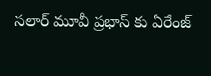సలార్ మూవీ ప్రభాస్ కు ఏరేంజ్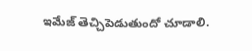ఇమేజ్ తెచ్చిపెడుతుందో చూడాలి.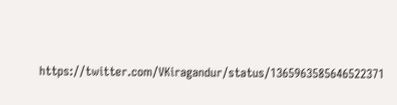https://twitter.com/VKiragandur/status/1365963585646522371